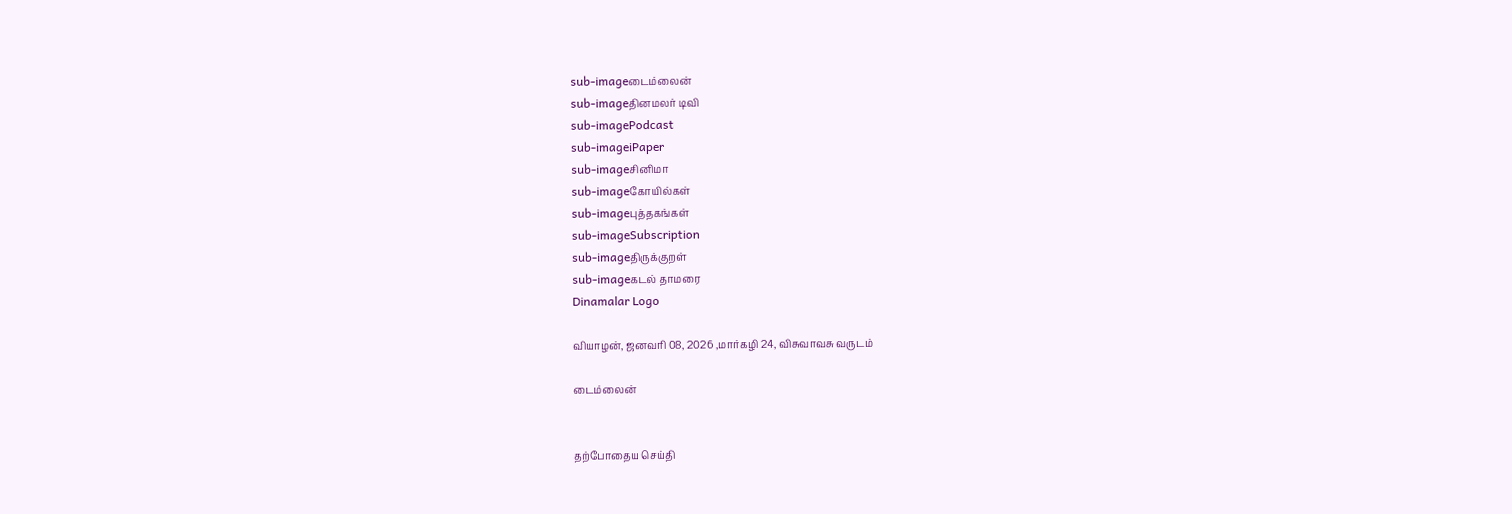sub-imageடைம்லைன்
sub-imageதினமலர் டிவி
sub-imagePodcast
sub-imageiPaper
sub-imageசினிமா
sub-imageகோயில்கள்
sub-imageபுத்தகங்கள்
sub-imageSubscription
sub-imageதிருக்குறள்
sub-imageகடல் தாமரை
Dinamalar Logo

வியாழன், ஜனவரி 08, 2026 ,மார்கழி 24, விசுவாவசு வருடம்

டைம்லைன்


தற்போதைய செய்தி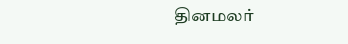தினமலர்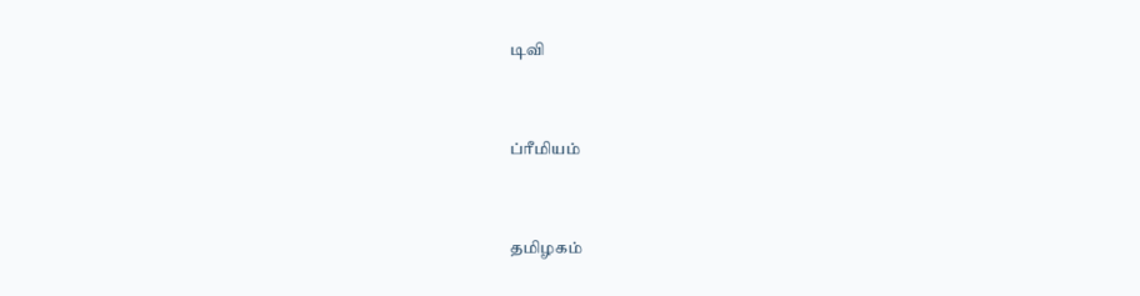டிவி


ப்ரீமியம்


தமிழகம்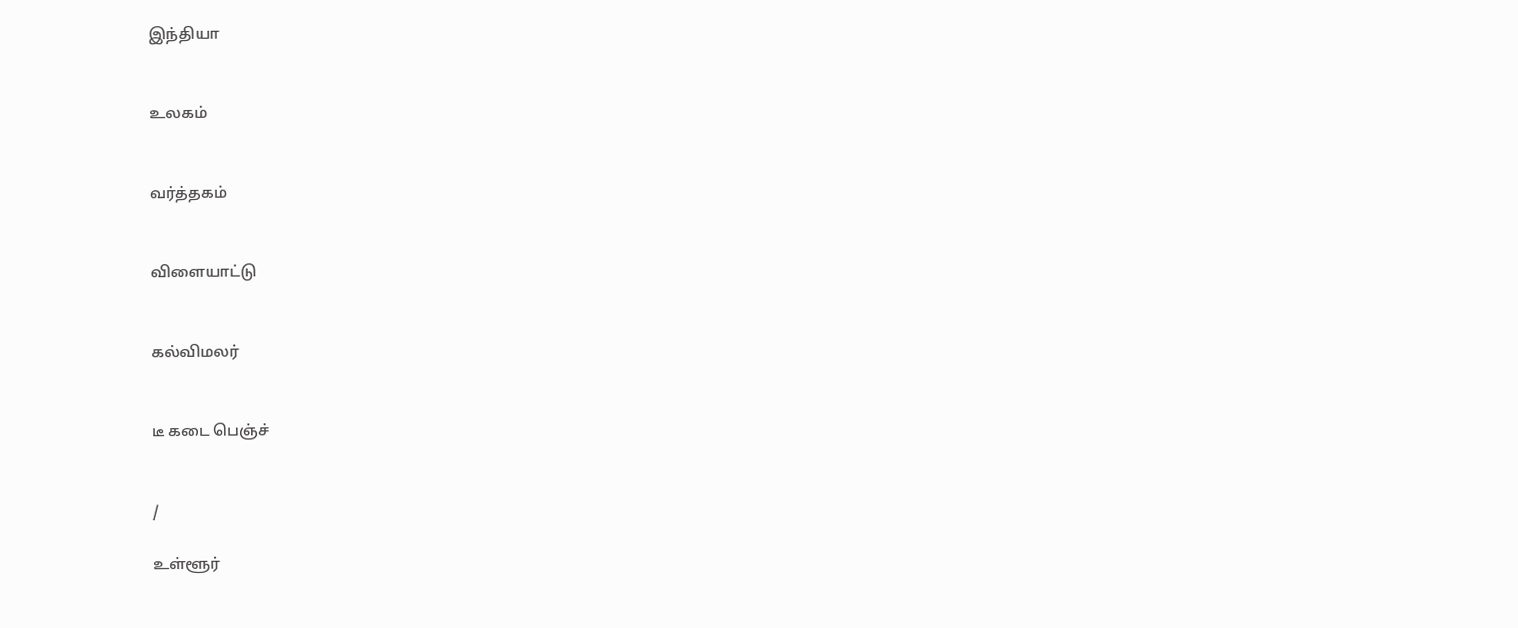இந்தியா


உலகம்


வர்த்தகம்


விளையாட்டு


கல்விமலர்


டீ கடை பெஞ்ச்


/

உள்ளூர்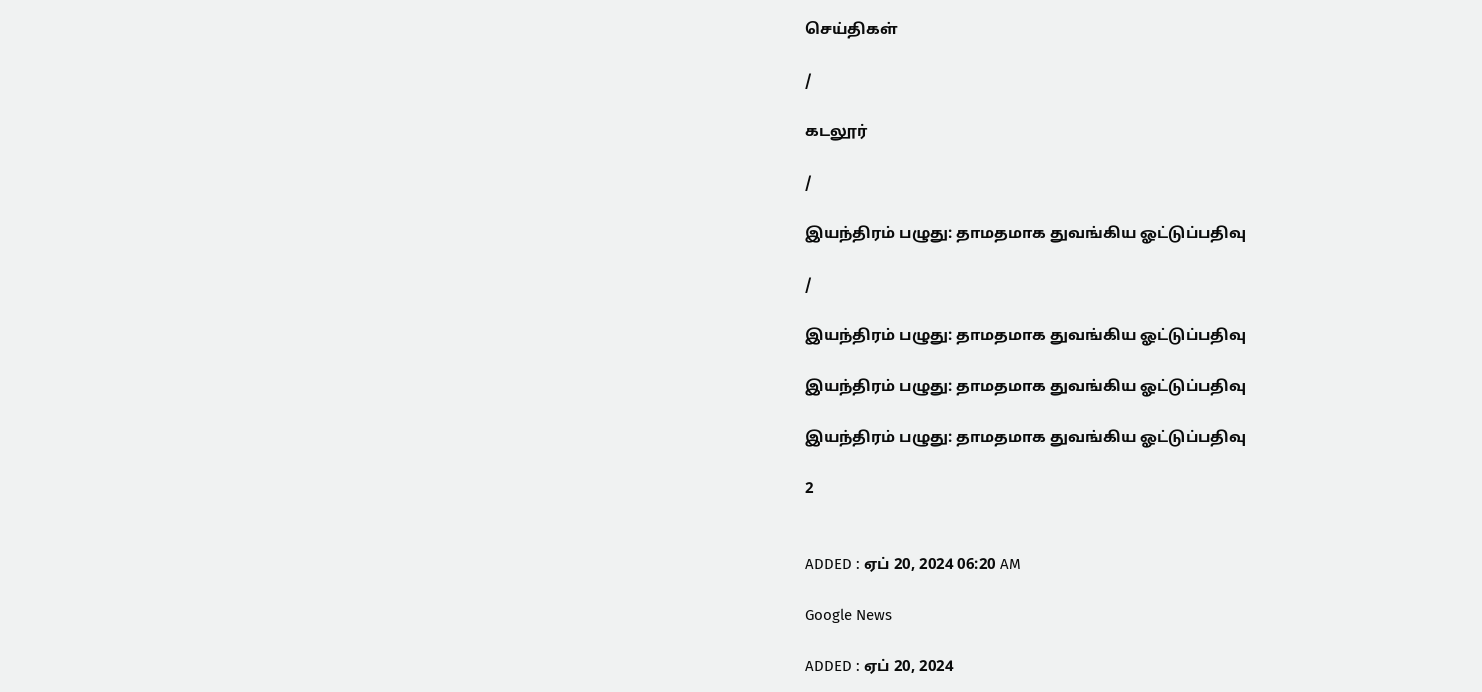செய்திகள்

/

கடலூர்

/

இயந்திரம் பழுது: தாமதமாக துவங்கிய ஓட்டுப்பதிவு

/

இயந்திரம் பழுது: தாமதமாக துவங்கிய ஓட்டுப்பதிவு

இயந்திரம் பழுது: தாமதமாக துவங்கிய ஓட்டுப்பதிவு

இயந்திரம் பழுது: தாமதமாக துவங்கிய ஓட்டுப்பதிவு

2


ADDED : ஏப் 20, 2024 06:20 AM

Google News

ADDED : ஏப் 20, 2024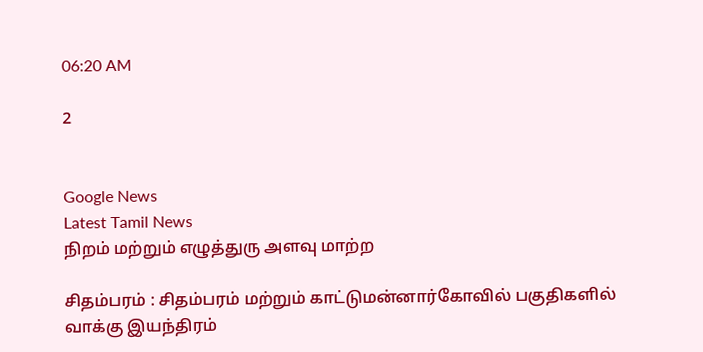06:20 AM

2


Google News
Latest Tamil News
நிறம் மற்றும் எழுத்துரு அளவு மாற்ற

சிதம்பரம் : சிதம்பரம் மற்றும் காட்டுமன்னார்கோவில் பகுதிகளில் வாக்கு இயந்திரம்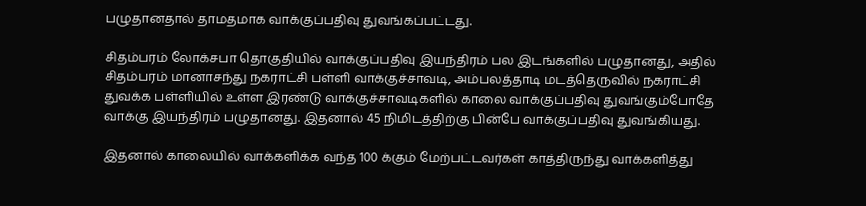பழுதானதால் தாமதமாக வாக்குப்பதிவு துவங்கப்பட்டது.

சிதம்பரம் லோக்சபா தொகுதியில் வாக்குப்பதிவு இயந்திரம் பல இடங்களில் பழுதானது, அதில் சிதம்பரம் மானாசந்து நகராட்சி பள்ளி வாக்குச்சாவடி, அம்பலத்தாடி மடத்தெருவில் நகராட்சி துவக்க பள்ளியில் உள்ள இரண்டு வாக்குச்சாவடிகளில் காலை வாக்குப்பதிவு துவங்கும்போதே வாக்கு இயந்திரம் பழுதானது. இதனால் 45 நிமிடத்திற்கு பின்பே வாக்குப்பதிவு துவங்கியது.

இதனால் காலையில் வாக்களிக்க வந்த 100 க்கும் மேற்பட்டவர்கள் காத்திருந்து வாக்களித்து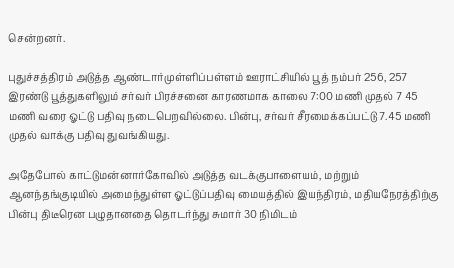சென்றனர்.

புதுச்சத்திரம் அடுத்த ஆண்டார்முள்ளிப்பள்ளம் ஊராட்சியில் பூத் நம்பர் 256, 257 இரண்டு பூத்துகளிலும் சர்வர் பிரச்சனை காரணமாக காலை 7:00 மணி முதல் 7 45 மணி வரை ஓட்டு பதிவு நடைபெறவில்லை. பின்பு, சர்வர் சீரமைக்கப்பட்டு 7.45 மணி முதல் வாக்கு பதிவு துவங்கியது.

அதேபோல் காட்டுமன்னார்கோவில் அடுத்த வடக்குபாளையம், மற்றும் ஆனந்தங்குடியில் அமைந்துள்ள ஓட்டுப்பதிவு மையத்தில் இயந்திரம், மதியநேரத்திற்கு பின்பு திடீரென பழுதானதை தொடர்ந்து சுமார் 30 நிமிடம்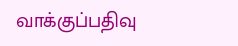வாக்குப்பதிவு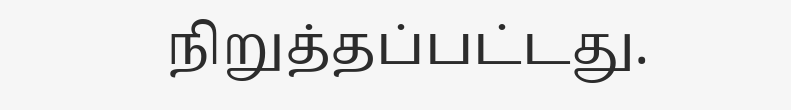நிறுத்தப்பட்டது.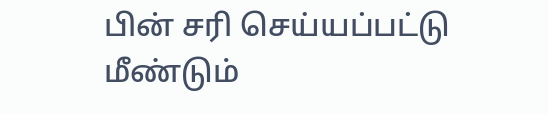பின் சரி செய்யப்பட்டு மீண்டும்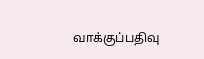வாக்குப்பதிவு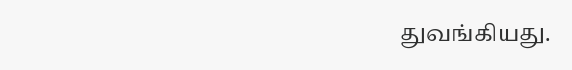துவங்கியது.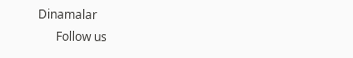Dinamalar
      Follow us